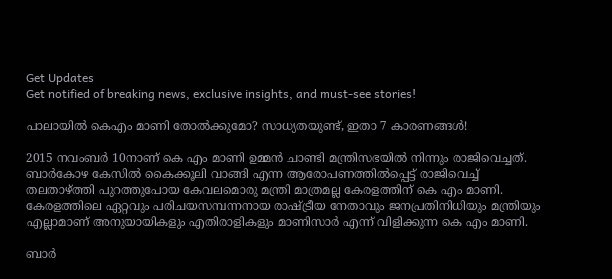Get Updates
Get notified of breaking news, exclusive insights, and must-see stories!

പാലായില്‍ കെഎം മാണി തോല്‍ക്കുമോ? സാധ്യതയുണ്ട്, ഇതാ 7 കാരണങ്ങള്‍!

2015 നവംബര്‍ 10നാണ് കെ എം മാണി ഉമ്മന്‍ ചാണ്ടി മന്ത്രിസഭയില്‍ നിന്നും രാജിവെച്ചത്. ബാര്‍കോഴ കേസില്‍ കൈക്കൂലി വാങ്ങി എന്ന ആരോപണത്തില്‍പ്പെട്ട് രാജിവെച്ച് തലതാഴ്ത്തി പുറത്തുപോയ കേവലമൊരു മന്ത്രി മാത്രമല്ല കേരളത്തിന് കെ എം മാണി. കേരളത്തിലെ ഏറ്റവും പരിചയസമ്പന്നനായ രാഷ്ട്രീയ നേതാവും ജനപ്രതിനിധിയും മന്ത്രിയും എല്ലാമാണ് അനുയായികളും എതിരാളികളും മാണിസാര്‍ എന്ന് വിളിക്കുന്ന കെ എം മാണി.

ബാര്‍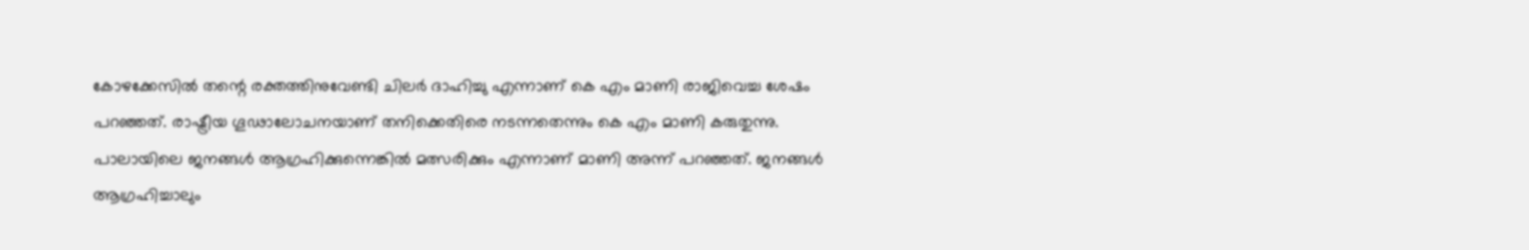കോഴക്കേസില്‍ തന്റെ രക്തത്തിനുവേണ്ടി ചിലര്‍ ദാഹിച്ചു എന്നാണ് കെ എം മാണി രാജിവെച്ച ശേഷം പറഞ്ഞത്. രാഷ്ട്രീയ ഗൂഢാലോചനയാണ് തനിക്കെതിരെ നടന്നതെന്നും കെ എം മാണി കരുതുന്നു. പാലായിലെ ജനങ്ങള്‍ ആഗ്രഹിക്കുന്നെങ്കില്‍ മത്സരിക്കും എന്നാണ് മാണി അന്ന് പറഞ്ഞത്. ജനങ്ങള്‍ ആഗ്രഹിച്ചാലും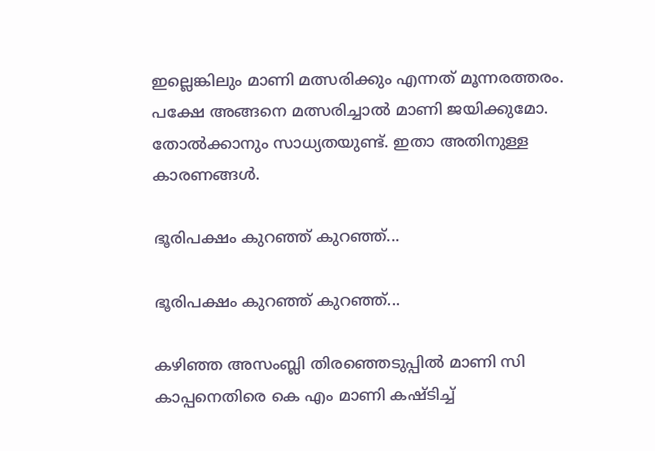ഇല്ലെങ്കിലും മാണി മത്സരിക്കും എന്നത് മൂന്നരത്തരം. പക്ഷേ അങ്ങനെ മത്സരിച്ചാല്‍ മാണി ജയിക്കുമോ. തോല്‍ക്കാനും സാധ്യതയുണ്ട്. ഇതാ അതിനുള്ള കാരണങ്ങള്‍.

ഭൂരിപക്ഷം കുറഞ്ഞ് കുറഞ്ഞ്...

ഭൂരിപക്ഷം കുറഞ്ഞ് കുറഞ്ഞ്...

കഴിഞ്ഞ അസംബ്ലി തിരഞ്ഞെടുപ്പില്‍ മാണി സി കാപ്പനെതിരെ കെ എം മാണി കഷ്ടിച്ച്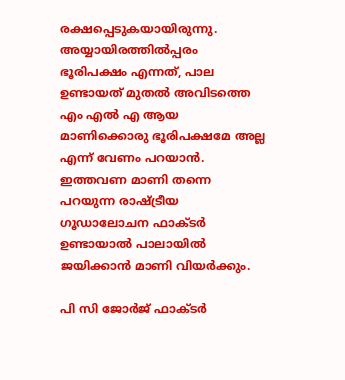രക്ഷപ്പെടുകയായിരുന്നു. അയ്യായിരത്തില്‍പ്പരം ഭൂരിപക്ഷം എന്നത്, പാല ഉണ്ടായത് മുതല്‍ അവിടത്തെ എം എല്‍ എ ആയ മാണിക്കൊരു ഭൂരിപക്ഷമേ അല്ല എന്ന് വേണം പറയാന്‍. ഇത്തവണ മാണി തന്നെ പറയുന്ന രാഷ്ട്രീയ ഗൂഡാലോചന ഫാക്ടര്‍ ഉണ്ടായാല്‍ പാലായില്‍ ജയിക്കാന്‍ മാണി വിയര്‍ക്കും.

പി സി ജോര്‍ജ് ഫാക്ടര്‍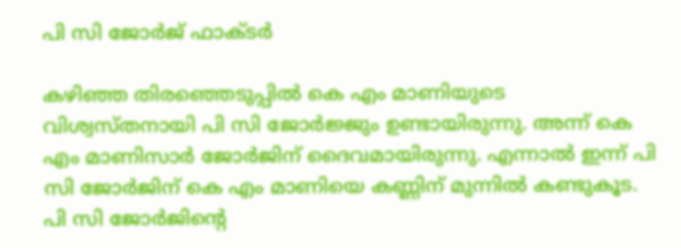പി സി ജോര്‍ജ് ഫാക്ടര്‍

കഴിഞ്ഞ തിരഞ്ഞെടുപ്പില്‍ കെ എം മാണിയുടെ വിശ്വസ്തനായി പി സി ജോര്‍ജ്ജും ഉണ്ടായിരുന്നു. അന്ന് കെ എം മാണിസാര്‍ ജോര്‍ജിന് ദൈവമായിരുന്നു. എന്നാല്‍ ഇന്ന് പി സി ജോര്‍ജിന് കെ എം മാണിയെ കണ്ണിന് മുന്നില്‍ കണ്ടുകൂട. പി സി ജോര്‍ജിന്റെ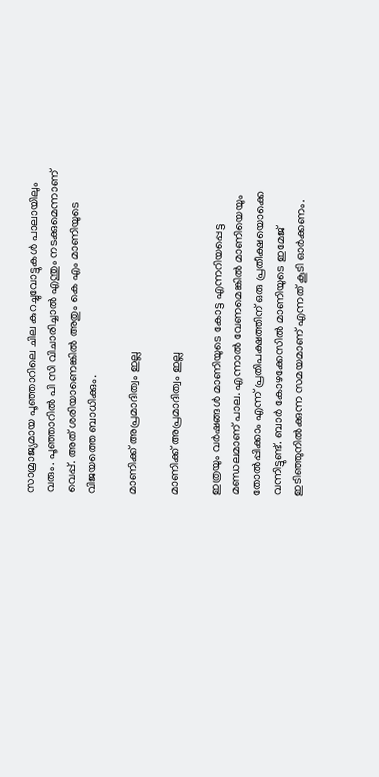സാമ്രാജ്യമായ പൂഞ്ഞാറിലെ ചില കുറച്ചുവോട്ടുകള്‍ പാലായിലും വരും. പൂഞ്ഞാറില്‍ പി സി വിചാരിച്ചാല്‍ എന്തും നടക്കുമെന്നാണ് വെപ്പ്. അത് ശരിയാണെങ്കില്‍ അതും കെ എം മാണിയുടെ വിജയത്തെ ബാധിക്കും.

മാണിക്ക് അപ്രമാദിത്വം ഇല്ല

മാണിക്ക് അപ്രമാദിത്വം ഇല്ല

ഇത്രയും വര്‍ഷങ്ങള്‍ മാണിയുടെ കോട്ട എന്നറിയപ്പെട്ട മണ്ഡലമാണ് പാല. എന്നാല്‍ വേണമെങ്കില്‍ മാണിയെയും തോല്‍പ്പിക്കാം എന്ന് പ്രതിപക്ഷത്തിന് ഒരു പ്രതീക്ഷയൊക്കെ വന്നിട്ടുണ്ട്. ബാര്‍ കോഴക്കേസില്‍ മാണിയുടെ ഇമേജ് ഇടിഞ്ഞുനില്‍ക്കുന്ന സമയമാണ് എന്നത് കൂടി ഓര്‍ക്കണം.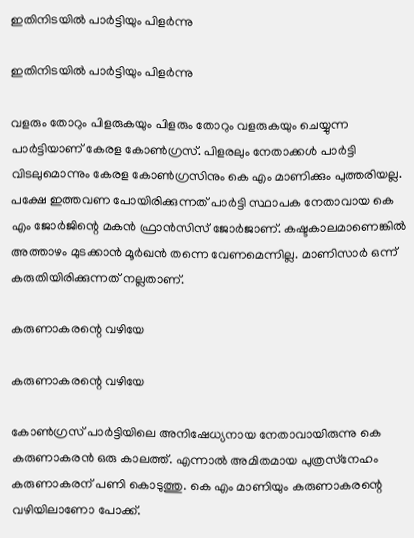ഇതിനിടയില്‍ പാര്‍ട്ടിയും പിളര്‍ന്നു

ഇതിനിടയില്‍ പാര്‍ട്ടിയും പിളര്‍ന്നു

വളരും തോറും പിളരുകയും പിളരും തോറും വളരുകയും ചെയ്യുന്ന പാര്‍ട്ടിയാണ് കേരള കോണ്‍ഗ്രസ്. പിളരലും നേതാക്കള്‍ പാര്‍ട്ടി വിടലുമൊന്നും കേരള കോണ്‍ഗ്രസിനും കെ എം മാണിക്കും പുത്തരിയല്ല. പക്ഷേ ഇത്തവണ പോയിരിക്കുന്നത് പാര്‍ട്ടി സ്ഥാപക നേതാവായ കെ എം ജോര്‍ജിന്റെ മകന്‍ ഫ്രാന്‍സിസ് ജോര്‍ജാണ്. കഷ്ടകാലമാണെങ്കില്‍ അത്താഴം മുടക്കാന്‍ മൂര്‍ഖന്‍ തന്നെ വേണമെന്നില്ല. മാണിസാര്‍ ഒന്ന് കരുതിയിരിക്കുന്നത് നല്ലതാണ്.

കരുണാകരന്റെ വഴിയേ

കരുണാകരന്റെ വഴിയേ

കോണ്‍ഗ്രസ് പാര്‍ട്ടിയിലെ അനിഷേധ്യനായ നേതാവായിരുന്നു കെ കരുണാകരന്‍ ഒരു കാലത്ത്. എന്നാല്‍ അമിതമായ പുത്രസ്‌നേഹം കരുണാകരന് പണി കൊടുത്തു. കെ എം മാണിയും കരുണാകരന്റെ വഴിയിലാണോ പോക്ക്.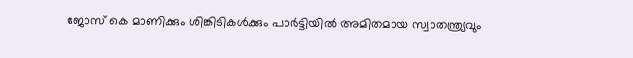ജോസ് കെ മാണിക്കും ശിങ്കിടികള്‍ക്കും പാര്‍ട്ടിയില്‍ അമിതമായ സ്വാതന്ത്ര്യവും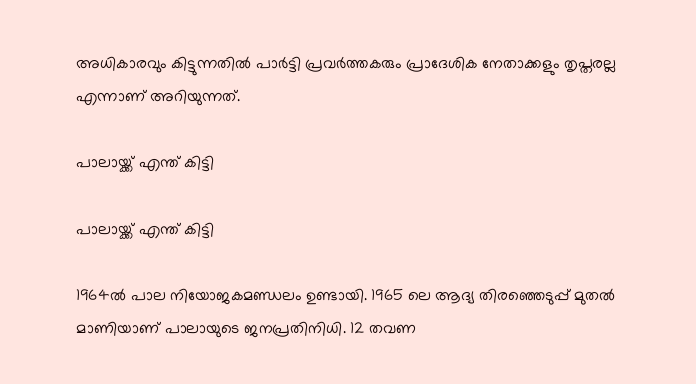അധികാരവും കിട്ടുന്നതില്‍ പാര്‍ട്ടി പ്രവര്‍ത്തകരും പ്രാദേശിക നേതാക്കളും തൃപ്തരല്ല എന്നാണ് അറിയുന്നത്.

പാലായ്ക്ക് എന്ത് കിട്ടി

പാലായ്ക്ക് എന്ത് കിട്ടി

1964ല്‍ പാല നിയോജകമണ്ഡലം ഉണ്ടായി. 1965 ലെ ആദ്യ തിരഞ്ഞെടുപ്പ് മുതല്‍ മാണിയാണ് പാലായുടെ ജനപ്രതിനിധി. 12 തവണ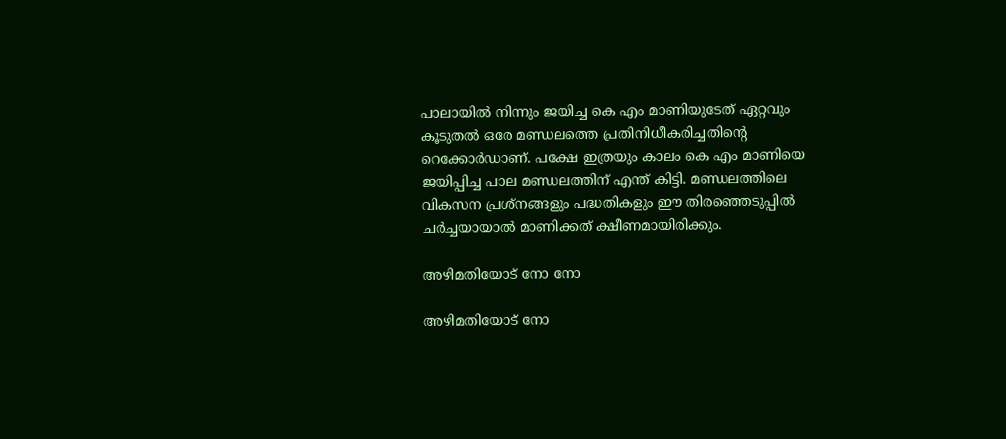പാലായില്‍ നിന്നും ജയിച്ച കെ എം മാണിയുടേത് ഏറ്റവും കൂടുതല്‍ ഒരേ മണ്ഡലത്തെ പ്രതിനിധീകരിച്ചതിന്റെ റെക്കോര്‍ഡാണ്. പക്ഷേ ഇത്രയും കാലം കെ എം മാണിയെ ജയിപ്പിച്ച പാല മണ്ഡലത്തിന് എന്ത് കിട്ടി. മണ്ഡലത്തിലെ വികസന പ്രശ്‌നങ്ങളും പദ്ധതികളും ഈ തിരഞ്ഞെടുപ്പില്‍ ചര്‍ച്ചയായാല്‍ മാണിക്കത് ക്ഷീണമായിരിക്കും.

അഴിമതിയോട് നോ നോ

അഴിമതിയോട് നോ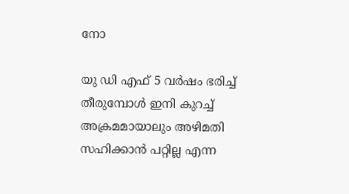നോ

യു ഡി എഫ് 5 വര്‍ഷം ഭരിച്ച് തീരുമ്പോള്‍ ഇനി കുറച്ച് അക്രമമായാലും അഴിമതി സഹിക്കാന്‍ പറ്റില്ല എന്ന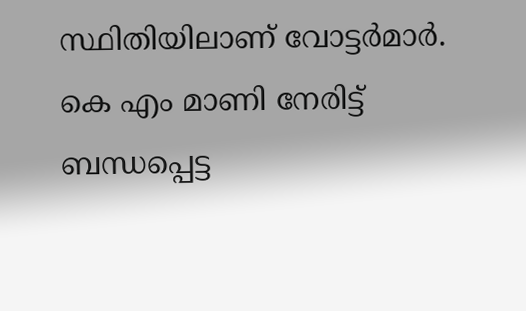സ്ഥിതിയിലാണ് വോട്ടര്‍മാര്‍. കെ എം മാണി നേരിട്ട് ബന്ധപ്പെട്ട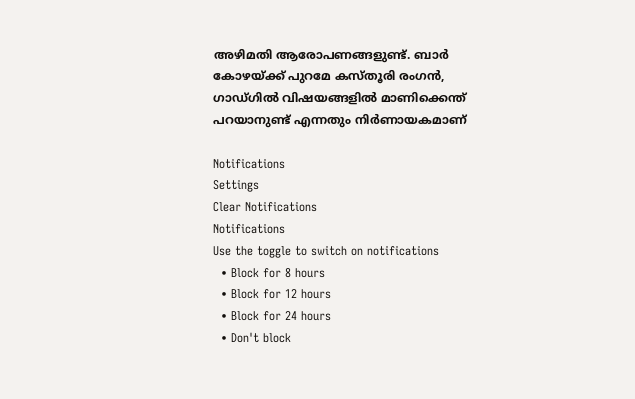അഴിമതി ആരോപണങ്ങളുണ്ട്. ബാര്‍ കോഴയ്ക്ക് പുറമേ കസ്തൂരി രംഗന്‍, ഗാഡ്ഗില്‍ വിഷയങ്ങളില്‍ മാണിക്കെന്ത് പറയാനുണ്ട് എന്നതും നിര്‍ണായകമാണ്

Notifications
Settings
Clear Notifications
Notifications
Use the toggle to switch on notifications
  • Block for 8 hours
  • Block for 12 hours
  • Block for 24 hours
  • Don't block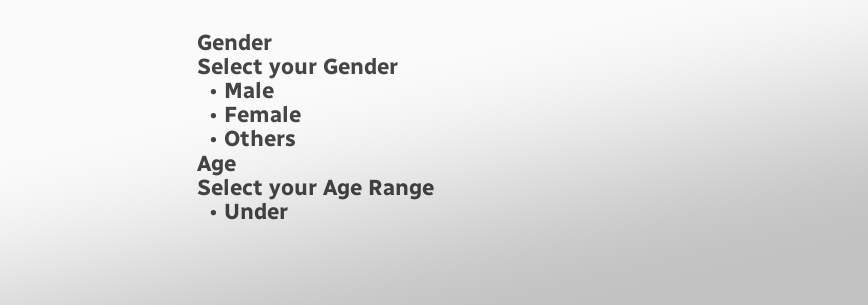Gender
Select your Gender
  • Male
  • Female
  • Others
Age
Select your Age Range
  • Under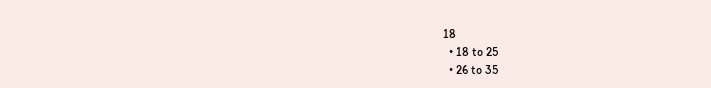18
  • 18 to 25
  • 26 to 35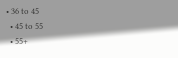• 36 to 45
  • 45 to 55
  • 55+